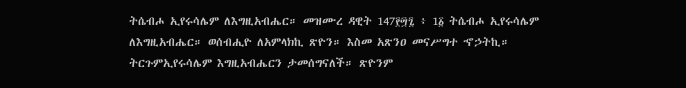ትሴብሖ ኢየሩሳሌም ለእግዚአብሔር። መዝሙረ ዳዊት 147፻፵፯ ፥ 1፩ ትሴብሖ ኢየሩሳሌም ለእግዚአብሔር። ወሰብሒዮ ለአምላክኪ ጽዮን። እስመ አጽንዐ መናሥግተ ኆኃትኪ። ትርጉምኢየሩሳሌም እግዚአብሔርን ታመሰግናለች። ጽዮንም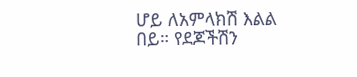ሆይ ለአምላክሽ እልል በይ። የደጆችሽን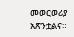መወርወሪያ አጽንቷልና።